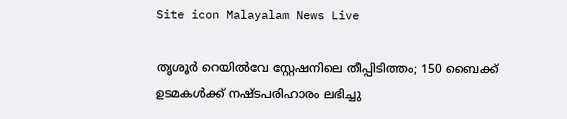Site icon Malayalam News Live

തൃശൂര്‍ റെയില്‍വേ സ്റ്റേഷനിലെ തീപ്പിടിത്തം; 150 ബൈക്ക് ഉടമകള്‍ക്ക് നഷ്ടപരിഹാരം ലഭിച്ചു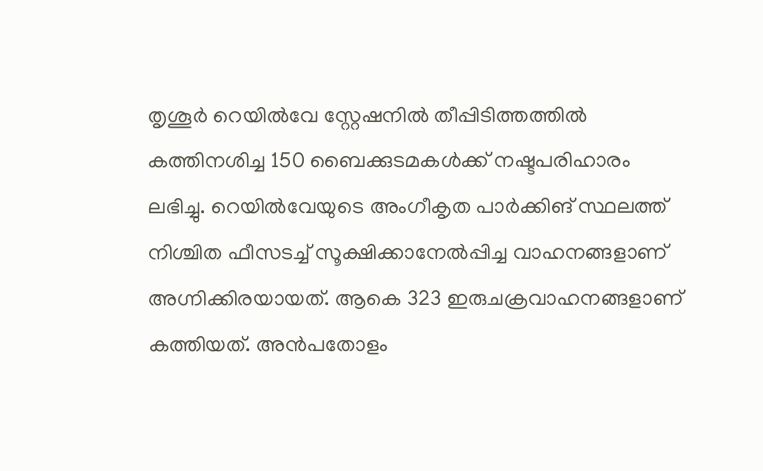തൃശൂർ റെയില്‍വേ സ്റ്റേഷനില്‍ തീപ്പിടിത്തത്തില്‍ കത്തിനശിച്ച 150 ബൈക്കുടമകള്‍ക്ക് നഷ്ടപരിഹാരം ലഭിച്ചു. റെയില്‍വേയുടെ അംഗീകൃത പാര്‍ക്കിങ് സ്ഥലത്ത് നിശ്ചിത ഫീസടച്ച് സൂക്ഷിക്കാനേല്‍പ്പിച്ച വാഹനങ്ങളാണ് അഗ്നിക്കിരയായത്. ആകെ 323 ഇരുചക്രവാഹനങ്ങളാണ് കത്തിയത്. അന്‍പതോളം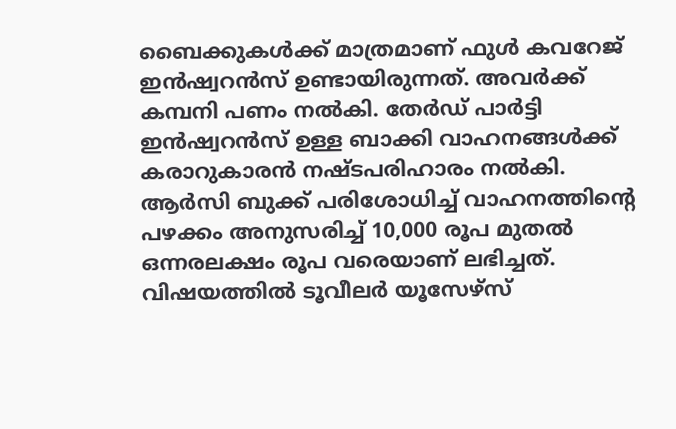ബൈക്കുകള്‍ക്ക് മാത്രമാണ് ഫുള്‍ കവറേജ് ഇന്‍ഷ്വറന്‍സ് ഉണ്ടായിരുന്നത്. അവര്‍ക്ക് കമ്പനി പണം നല്‍കി. തേര്‍ഡ് പാര്‍ട്ടി ഇന്‍ഷ്വറന്‍സ് ഉള്ള ബാക്കി വാഹനങ്ങള്‍ക്ക് കരാറുകാരന്‍ നഷ്ടപരിഹാരം നല്‍കി. ആര്‍സി ബുക്ക് പരിശോധിച്ച് വാഹനത്തിന്റെ പഴക്കം അനുസരിച്ച് 10,000 രൂപ മുതല്‍ ഒന്നരലക്ഷം രൂപ വരെയാണ് ലഭിച്ചത്. വിഷയത്തില്‍ ടൂവീലര്‍ യൂസേഴ്‌സ്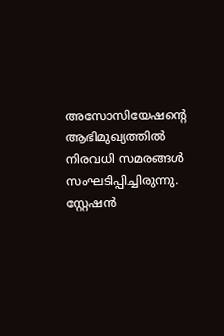അസോസിയേഷന്‍റെ ആഭിമുഖ്യത്തില്‍ നിരവധി സമരങ്ങള്‍ സംഘടിപ്പിച്ചിരുന്നു. സ്റ്റേഷന്‍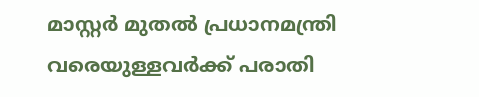മാസ്റ്റര്‍ മുതല്‍ പ്രധാനമന്ത്രി വരെയുള്ളവര്‍ക്ക് പരാതി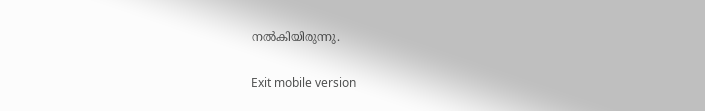നല്‍കിയിരുന്നു.

Exit mobile version